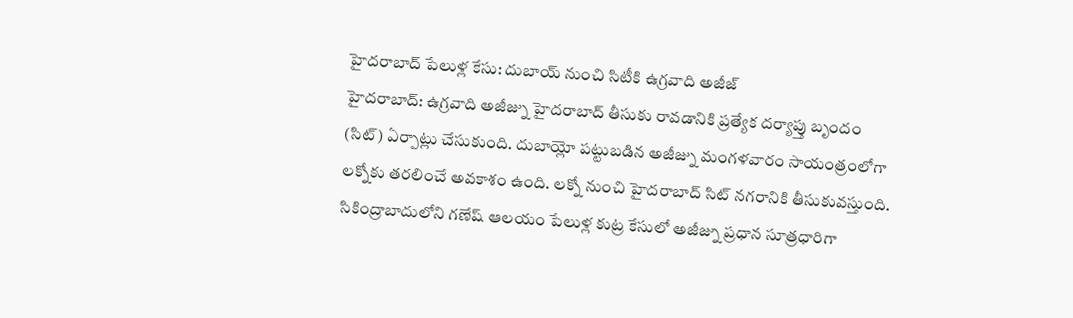హైదరాబాద్ పేలుళ్ల కేసు: దుబాయ్ నుంచి సిటీకి ఉగ్రవాది అజీజ్
హైదరాబాద్: ఉగ్రవాది అజీజ్ను హైదరాబాద్ తీసుకు రావడానికి ప్రత్యేక దర్యాప్తు బృందం (సిట్) ఏర్పాట్లు చేసుకుంది. దుబాయ్లో పట్టుబడిన అజీజ్ను మంగళవారం సాయంత్రంలోగా లక్నోకు తరలించే అవకాశం ఉంది. లక్నో నుంచి హైదరాబాద్ సిట్ నగరానికి తీసుకువస్తుంది.
సికింద్రాబాదులోని గణేష్ ఆలయం పేలుళ్ల కుట్ర కేసులో అజీజ్ను ప్రధాన సూత్రధారిగా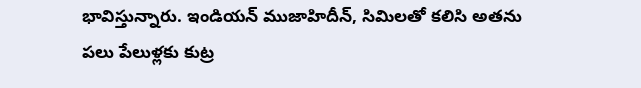భావిస్తున్నారు. ఇండియన్ ముజాహిదీన్, సిమిలతో కలిసి అతను పలు పేలుళ్లకు కుట్ర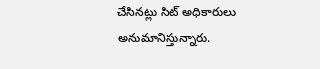చేసినట్లు సిట్ అధికారులు అనుమానిస్తున్నారు.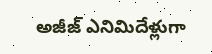అజీజ్ ఎనిమిదేళ్లుగా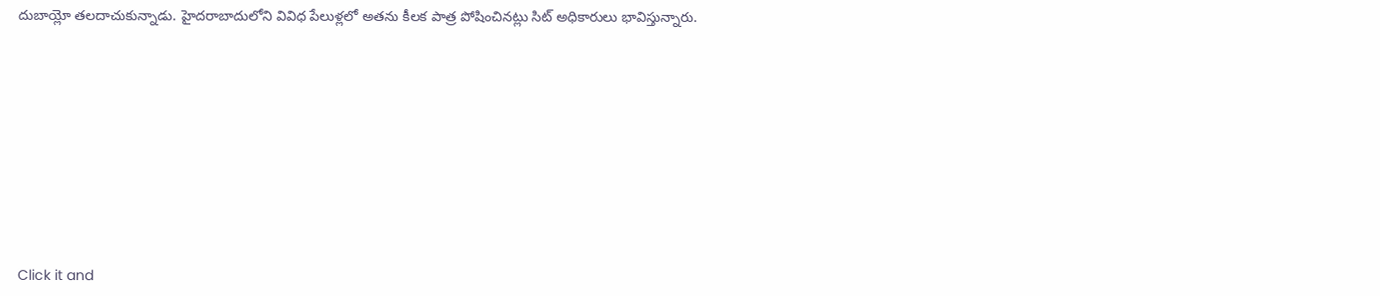దుబాయ్లో తలదాచుకున్నాడు. హైదరాబాదులోని వివిధ పేలుళ్లలో అతను కీలక పాత్ర పోషించినట్లు సిట్ అధికారులు భావిస్తున్నారు.












Click it and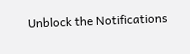Unblock the Notifications